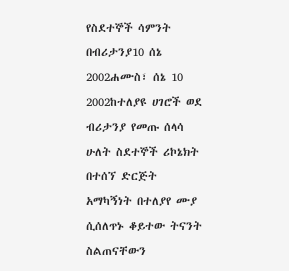የስደተኞች ሳምንት በብሪታንያ10 ሰኔ 2002ሐሙስ፣ ሰኔ 10 2002ከተለያዩ ሀገሮች ወደ ብሪታንያ የመጡ ሰላሳ ሁለት ስደተኞች ሪኮኔክት በተሰኘ ድርጅት አማካኝነት በተለያየ ሙያ ሲሰለጥኑ ቆይተው ትናንት ስልጠናቸውን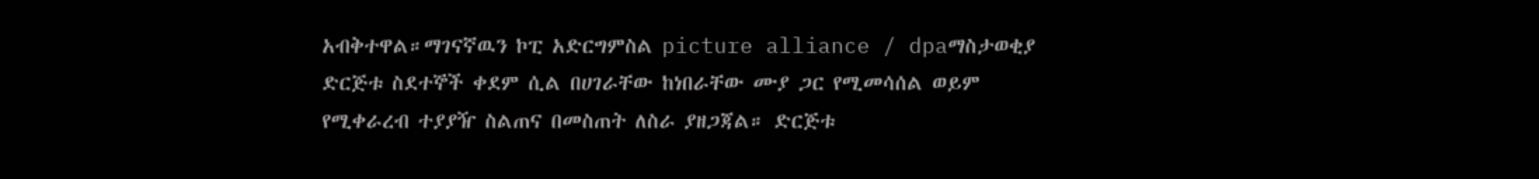አብቅተዋል።ማገናኛዉን ኮፒ አድርግምስል picture alliance / dpaማስታወቂያ ድርጅቱ ስደተኞች ቀደም ሲል በሀገራቸው ከነበራቸው ሙያ ጋር የሚመሳሰል ወይም የሚቀራረብ ተያያዥ ስልጠና በመስጠት ለስራ ያዘጋጃል። ድርጅቱ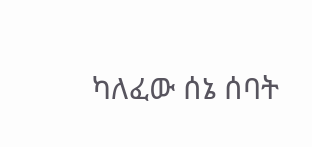ካለፈው ሰኔ ሰባት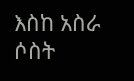እስከ አስራ ሶስት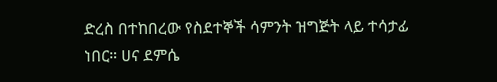ድረስ በተከበረው የስደተኞች ሳምንት ዝግጅት ላይ ተሳታፊ ነበር። ሀና ደምሴ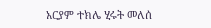አርያም ተክሌ ሂሩት መለሰ